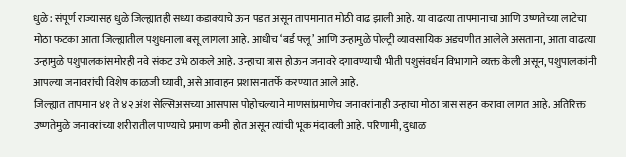धुळे: संपूर्ण राज्यासह धुळे जिल्ह्यातही सध्या कडाक्याचे ऊन पडत असून तापमानात मोठी वाढ झाली आहे. या वाढत्या तापमानाचा आणि उष्णतेच्या लाटेचा मोठा फटका आता जिल्ह्यातील पशुधनाला बसू लागला आहे. आधीच ‘बर्ड फ्लू’ आणि उन्हामुळे पोल्ट्री व्यावसायिक अडचणीत आलेले असताना, आता वाढत्या उन्हामुळे पशुपालकांसमोरही नवे संकट उभे ठाकले आहे. उन्हाचा त्रास होऊन जनावरे दगावण्याची भीती पशुसंवर्धन विभागाने व्यक्त केली असून, पशुपालकांनी आपल्या जनावरांची विशेष काळजी घ्यावी, असे आवाहन प्रशासनातर्फे करण्यात आले आहे.
जिल्ह्यात तापमान ४१ ते ४२ अंश सेल्सिअसच्या आसपास पोहोचल्याने माणसांप्रमाणेच जनावरांनाही उन्हाचा मोठा त्रास सहन करावा लागत आहे. अतिरिक्त उष्णतेमुळे जनावरांच्या शरीरातील पाण्याचे प्रमाण कमी होत असून त्यांची भूक मंदावली आहे. परिणामी, दुधाळ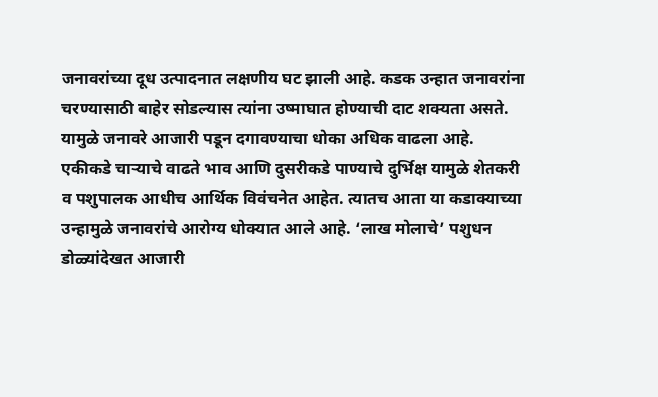जनावरांच्या दूध उत्पादनात लक्षणीय घट झाली आहे. कडक उन्हात जनावरांना चरण्यासाठी बाहेर सोडल्यास त्यांना उष्माघात होण्याची दाट शक्यता असते. यामुळे जनावरे आजारी पडून दगावण्याचा धोका अधिक वाढला आहे.
एकीकडे चाऱ्याचे वाढते भाव आणि दुसरीकडे पाण्याचे दुर्भिक्ष यामुळे शेतकरी व पशुपालक आधीच आर्थिक विवंचनेत आहेत. त्यातच आता या कडाक्याच्या उन्हामुळे जनावरांचे आरोग्य धोक्यात आले आहे. ‘लाख मोलाचे’ पशुधन डोळ्यांदेखत आजारी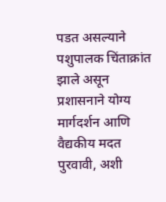पडत असल्याने पशुपालक चिंताक्रांत झाले असून प्रशासनाने योग्य मार्गदर्शन आणि वैद्यकीय मदत पुरवावी, अशी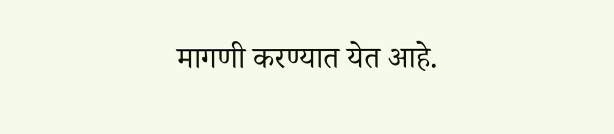मागणी करण्यात येत आहे.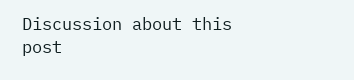Discussion about this post